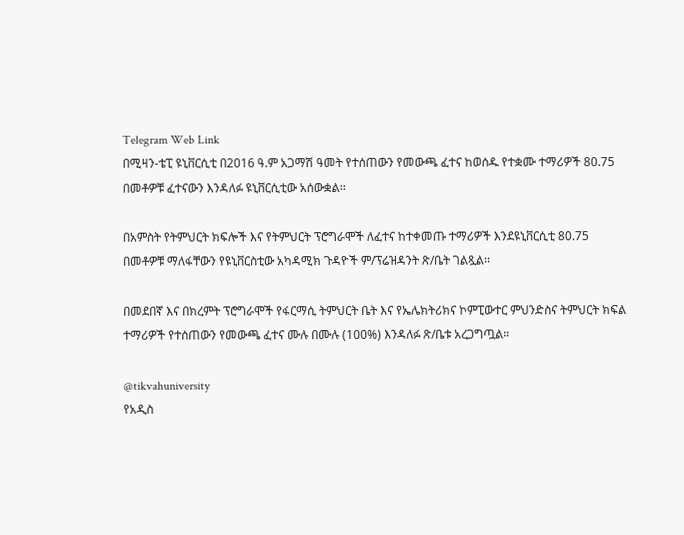Telegram Web Link
በሚዛን-ቴፒ ዩኒቨርሲቲ በ2016 ዓ.ም አጋማሽ ዓመት የተሰጠውን የመውጫ ፈተና ከወሰዱ የተቋሙ ተማሪዎች 80.75 በመቶዎቹ ፈተናውን እንዳለፉ ዩኒቨርሲቲው አሰውቋል፡፡

በአምስት የትምህርት ክፍሎች እና የትምህርት ፕሮግራሞች ለፈተና ከተቀመጡ ተማሪዎች እንደዩኒቨርሲቲ 80.75 በመቶዎቹ ማለፋቸውን የዩኒቨርስቲው አካዳሚክ ጉዳዮች ም/ፕሬዝዳንት ጽ/ቤት ገልጿል፡፡

በመደበኛ እና በክረምት ፕሮግራሞች የፋርማሲ ትምህርት ቤት እና የኤሌክትሪክና ኮምፒውተር ምህንድስና ትምህርት ክፍል ተማሪዎች የተሰጠውን የመውጫ ፈተና ሙሉ በሙሉ (100%) እንዳለፉ ጽ/ቤቱ አረጋግጧል።

@tikvahuniversity
የአዲስ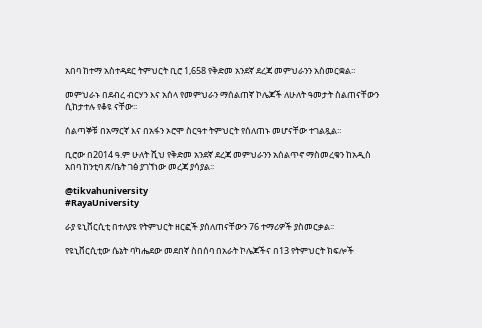አበባ ከተማ አስተዳደር ትምህርት ቢሮ 1,658 የቅድመ አንደኛ ደረጃ መምህራንን አስመርቋል፡፡

መምህራኑ በደብረ ብርሃን እና አሰላ የመምህራን ማሰልጠኛ ኮሌጆች ለሁለት ዓመታት ስልጠናቸውን ሲከታተሉ የቆዩ ናቸው፡፡

ሰልጣኞቹ በአማርኛ እና በአፋን ኦሮሞ ስርዓተ ትምህርት የሰለጠኑ መሆናቸው ተገልጿል።

ቢሮው በ2014 ዓ.ም ሁለት ሺህ የቅድመ አንደኛ ደረጃ መምህራንን አሰልጥኖ ማስመረቁን ከአዲስ አበባ ከንቲባ ጽ/ቤት ገፅ ያገኘነው መረጃ ያሳያል፡፡

@tikvahuniversity
#RayaUniversity

ራያ ዩኒቨርሲቲ በተለያዩ የትምህርት ዘርፎች ያሰለጠናቸውን 76 ተማሪዎች ያስመርቃል፡፡

የዩኒቨርሲቲው ሴኔት ባካሔደው መደበኛ ስበሰባ በአራት ኮሌጆችና በ13 የትምህርት ክፍሎች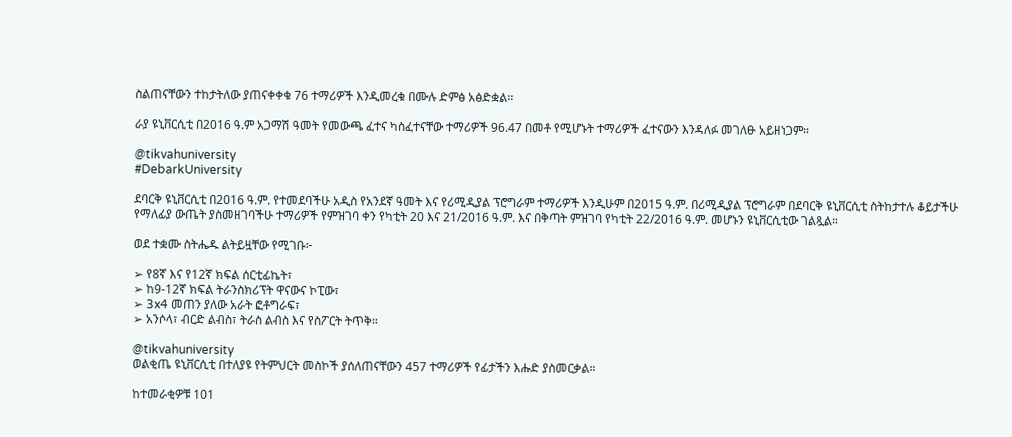ስልጠናቸውን ተከታትለው ያጠናቀቀቁ 76 ተማሪዎች እንዲመረቁ በሙሉ ድምፅ አፅድቋል፡፡

ራያ ዩኒቨርሲቲ በ2016 ዓ.ም አጋማሽ ዓመት የመውጫ ፈተና ካስፈተናቸው ተማሪዎች 96.47 በመቶ የሚሆኑት ተማሪዎች ፈተናውን እንዳለፉ መገለፁ አይዘነጋም፡፡

@tikvahuniversity
#DebarkUniversity

ደባርቅ ዩኒቨርሲቲ በ2016 ዓ.ም. የተመደባችሁ አዲስ የአንደኛ ዓመት እና የሪሚዲያል ፕሮግራም ተማሪዎች እንዲሁም በ2015 ዓ.ም. በሪሚዲያል ፕሮግራም በደባርቅ ዩኒቨርሲቲ ስትከታተሉ ቆይታችሁ የማለፊያ ውጤት ያስመዘገባችሁ ተማሪዎች የምዝገባ ቀን የካቲት 20 እና 21/2016 ዓ.ም. እና በቅጣት ምዝገባ የካቲት 22/2016 ዓ.ም. መሆኑን ዩኒቨርሲቲው ገልጿል።

ወደ ተቋሙ ስትሔዱ ልትይዟቸው የሚገቡ፦

➢ የ8ኛ እና የ12ኛ ክፍል ሰርቲፊኬት፣
➢ ከ9-12ኛ ክፍል ትራንስክሪፕት ዋናውና ኮፒው፣
➢ 3x4 መጠን ያለው አራት ፎቶግራፍ፣
➢ አንሶላ፣ ብርድ ልብስ፣ ትራስ ልብስ እና የስፖርት ትጥቅ።

@tikvahuniversity
ወልቂጤ ዩኒቨርሲቲ በተለያዩ የትምህርት መስኮች ያሰለጠናቸውን 457 ተማሪዎች የፊታችን እሑድ ያስመርቃል።

ከተመራቂዎቹ 101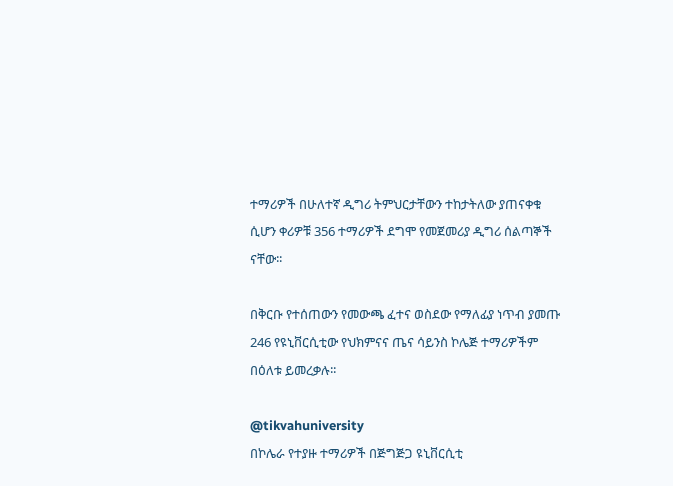ተማሪዎች በሁለተኛ ዲግሪ ትምህርታቸውን ተከታትለው ያጠናቀቁ ሲሆን ቀሪዎቹ 356 ተማሪዎች ደግሞ የመጀመሪያ ዲግሪ ሰልጣኞች ናቸው፡፡

በቅርቡ የተሰጠውን የመውጫ ፈተና ወስደው የማለፊያ ነጥብ ያመጡ 246 የዩኒቨርሲቲው የህክምናና ጤና ሳይንስ ኮሌጅ ተማሪዎችም በዕለቱ ይመረቃሉ፡፡

@tikvahuniversity
በኮሌራ የተያዙ ተማሪዎች በጅግጅጋ ዩኒቨርሲቲ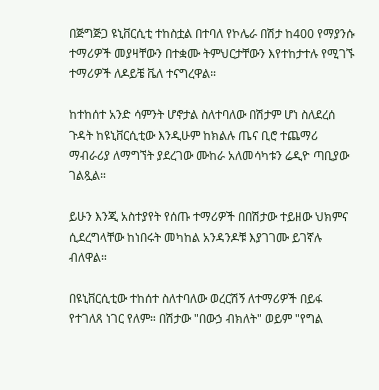በጅግጅጋ ዩኒቨርሲቲ ተከስቷል በተባለ የኮሌራ በሽታ ከ400 የማያንሱ ተማሪዎች መያዛቸውን በተቋሙ ትምህርታቸውን እየተከታተሉ የሚገኙ ተማሪዎች ለዶይቼ ቬለ ተናግረዋል።

ከተከሰተ አንድ ሳምንት ሆኖታል ስለተባለው በሽታም ሆነ ስለደረሰ ጉዳት ከዩኒቨርሲቲው እንዲሁም ከክልሉ ጤና ቢሮ ተጨማሪ ማብራሪያ ለማግኘት ያደረገው ሙከራ አለመሳካቱን ሬዲዮ ጣቢያው ገልጿል።

ይሁን እንጂ አስተያየት የሰጡ ተማሪዎች በበሽታው ተይዘው ህክምና ሲደረግላቸው ከነበሩት መካከል አንዳንዶቹ እያገገሙ ይገኛሉ ብለዋል።

በዩኒቨርሲቲው ተከሰተ ስለተባለው ወረርሽኝ ለተማሪዎች በይፋ የተገለጸ ነገር የለም። በሽታው "በውኃ ብክለት" ወይም "የግል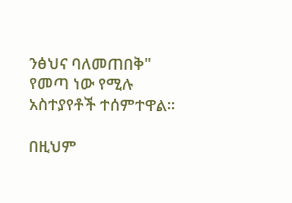ንፅህና ባለመጠበቅ" የመጣ ነው የሚሉ አስተያየቶች ተሰምተዋል።

በዚህም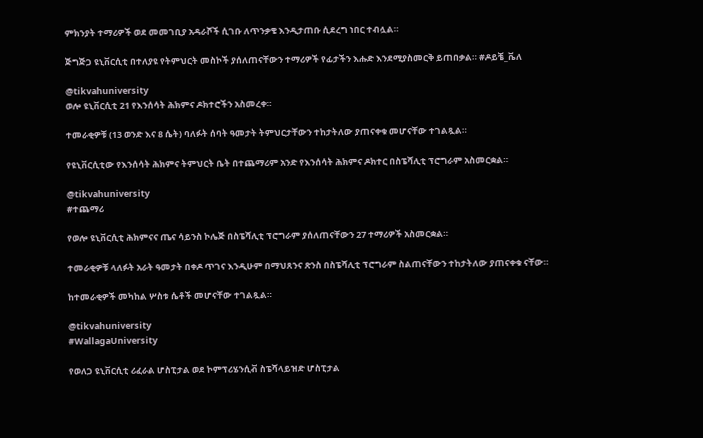ምክንያት ተማሪዎች ወደ መመገቢያ አዳራሾች ሲገቡ ለጥንቃቄ እንዲታጠቡ ሲደረግ ነበር ተብሏል።

ጅግጅጋ ዩኒቨርሲቲ በተለያዩ የትምህርት መስኮች ያሰለጠናቸውን ተማሪዎች የፊታችን እሑድ እንደሚያስመርቅ ይጠበቃል። #ዶይቼ_ቬለ

@tikvahuniversity
ወሎ ዩኒቨርሲቲ 21 የእንሰሳት ሕክምና ዶክተሮችን አስመረቀ።

ተመራቂዎቹ (13 ወንድ እና 8 ሴት) ባለፉት ሰባት ዓመታት ትምህርታቸውን ተከታትለው ያጠናቀቁ መሆናቸው ተገልጿል።

የዩኒቨርሲቲው የእንሰሳት ሕክምና ትምህርት ቤት በተጨማሪም አንድ የእንሰሳት ሕክምና ዶክተር በስፔሻሊቲ ፕሮግራም አስመርቋል።

@tikvahuniversity
#ተጨማሪ

የወሎ ዩኒቨርሲቲ ሕክምናና ጤና ሳይንስ ኮሌጅ በስፔሻሊቲ ፕሮግራም ያሰለጠናቸውን 27 ተማሪዎች አስመርቋል።

ተመራቂዎቹ ላለፉት አራት ዓመታት በቀዶ ጥገና እንዲሁም በማህጸንና ጽንስ በስፔሻሊቲ ፕሮግራም ስልጠናቸውን ተከታትለው ያጠናቀቁ ናቸው።

ከተመራቂዎች መካከል ሦስቱ ሴቶች መሆናቸው ተገልጿል።

@tikvahuniversity
#WallagaUniversity

የወለጋ ዩኒቨርሲቲ ሪፈራል ሆስፒታል ወደ ኮምፕሪሄንሲቭ ስፔሻላይዝድ ሆስፒታል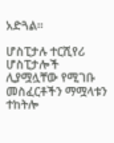አድጓል።

ሆስፒታሉ ተርሺየሪ ሆስፒታሎች ሊያሟሏቸው የሚገቡ መስፈርቶችን ማሟላቱን ተከትሎ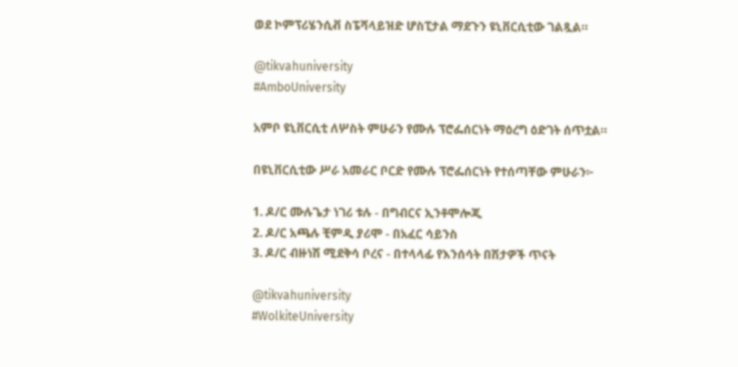ወደ ኮምፕሪሄንሲቭ ስፔሻላይዝድ ሆስፒታል ማደጉን ዩኒቨርሲቲው ገልጿል።

@tikvahuniversity
#AmboUniversity

አምቦ ዩኒቨርሲቲ ለሦስት ምሁራን የሙሉ ፕሮፌሰርነት ማዕረግ ዕድገት ሰጥቷል።

በዩኒቨርሲቲው ሥራ አመራር ቦርድ የሙሉ ፕሮፌሰርነት የተሰጣቸው ምሁራን፦

1. ዶ/ር ሙሉጌታ ነገሪ ቱሉ - በግብርና ኢንቶሞሎጂ
2. ዶ/ር አጫሉ ቺምዲ ያሪሞ - በአፈር ሳይንስ
3. ዶ/ር ብዙነሽ ሚደቅሳ ቦረና - በተላላፊ የእንሰሳት በሽታዎች ጥናት

@tikvahuniversity
#WolkiteUniversity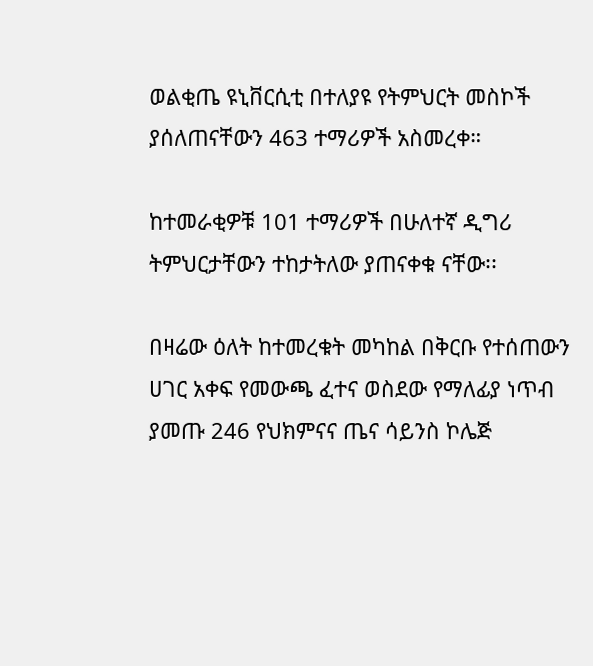ወልቂጤ ዩኒቨርሲቲ በተለያዩ የትምህርት መስኮች ያሰለጠናቸውን 463 ተማሪዎች አስመረቀ።

ከተመራቂዎቹ 101 ተማሪዎች በሁለተኛ ዲግሪ ትምህርታቸውን ተከታትለው ያጠናቀቁ ናቸው፡፡

በዛሬው ዕለት ከተመረቁት መካከል በቅርቡ የተሰጠውን ሀገር አቀፍ የመውጫ ፈተና ወስደው የማለፊያ ነጥብ ያመጡ 246 የህክምናና ጤና ሳይንስ ኮሌጅ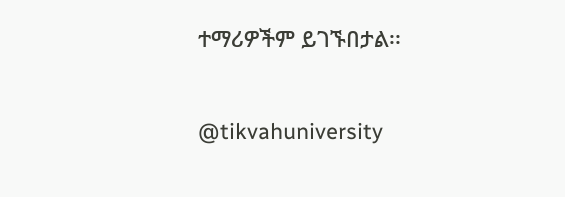ተማሪዎችም ይገኙበታል፡፡

@tikvahuniversity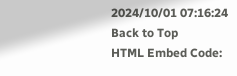2024/10/01 07:16:24
Back to Top
HTML Embed Code: